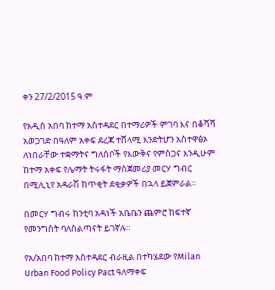ቀን 27/2/2015 ዓ.ም

የአዲስ አበባ ከተማ አስተዳደር በተማሪዎች ምገባ እና በቆሻሻ አወጋገድ በዓለም አቀፍ ደረጃ ተሸላሚ እንድትሆን አስተዋፅኦ ለነበራቸው ተቋማትና ግለሰቦች የእውቅና የምስጋና እንዲሁም ከተማ አቀፍ የሌማት ትሩፋት ማስጀመሪያ መርሃ ግብር በሚሊኒየ አዳራሽ ከጥቂት ደቂቃዎች በኋላ ይጀምራል።

በመርሃ ግብሩ ከንቲባ አዳነች አቤቤን ጨምሮ ከፍተኛ የመንግስት ባለስልጣናት ይገኛሉ።

የአ/አበባ ከተማ አስተዳደር ብራዚል በተካሄደው የMilan Urban Food Policy Pact ዓለማቀፍ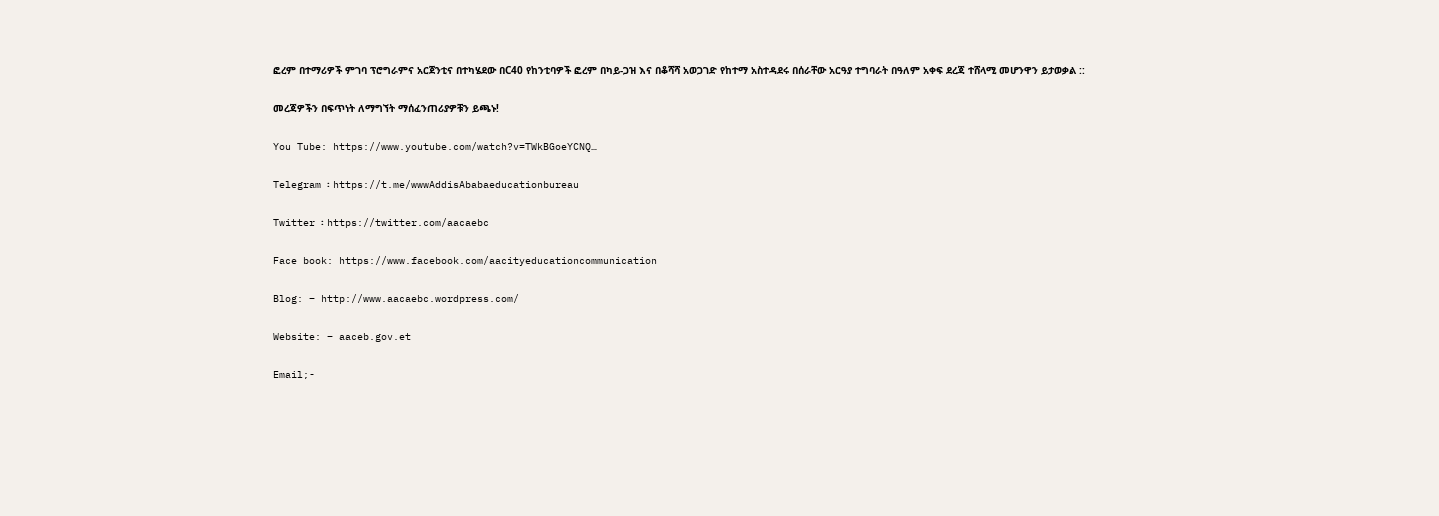ፎረም በተማሪዎች ምገባ ፕሮግራምና አርጀንቲና በተካሄደው በC40 የከንቲባዎች ፎረም በካይ-ጋዝ እና በቆሻሻ አወጋገድ የከተማ አስተዳደሩ በሰራቸው አርዓያ ተግባራት በዓለም አቀፍ ደረጃ ተሸላሚ መሆንዋን ይታወቃል ::

መረጃዎችን በፍጥነት ለማግኘት ማሰፈንጠሪያዎቹን ይጫኑ!

You Tube: https://www.youtube.com/watch?v=TWkBGoeYCNQ…

Telegram ፡ https://t.me/wwwAddisAbabaeducationbureau

Twitter ፡ https://twitter.com/aacaebc

Face book: https://www.facebook.com/aacityeducationcommunication

Blog: – http://www.aacaebc.wordpress.com/

Website: – aaceb.gov.et

Email;-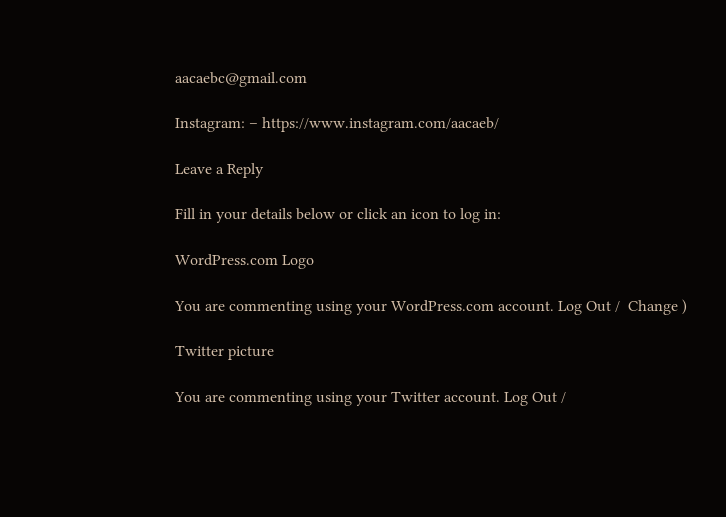aacaebc@gmail.com

Instagram: – https://www.instagram.com/aacaeb/

Leave a Reply

Fill in your details below or click an icon to log in:

WordPress.com Logo

You are commenting using your WordPress.com account. Log Out /  Change )

Twitter picture

You are commenting using your Twitter account. Log Out /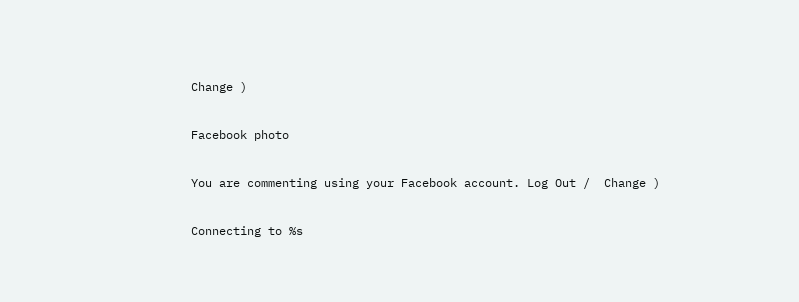Change )

Facebook photo

You are commenting using your Facebook account. Log Out /  Change )

Connecting to %s